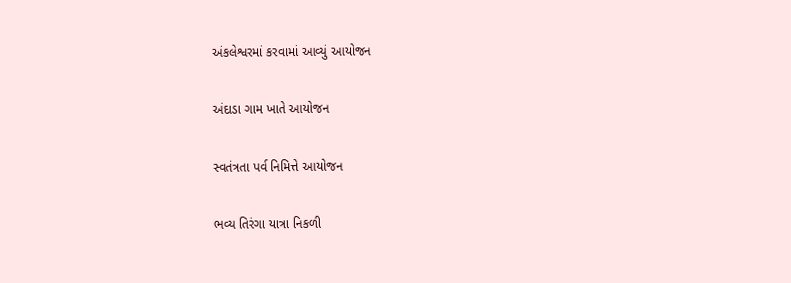અંકલેશ્વરમાં કરવામાં આવ્યું આયોજન

અંદાડા ગામ ખાતે આયોજન

સ્વતંત્રતા પર્વ નિમિત્તે આયોજન

ભવ્ય તિરંગા યાત્રા નિકળી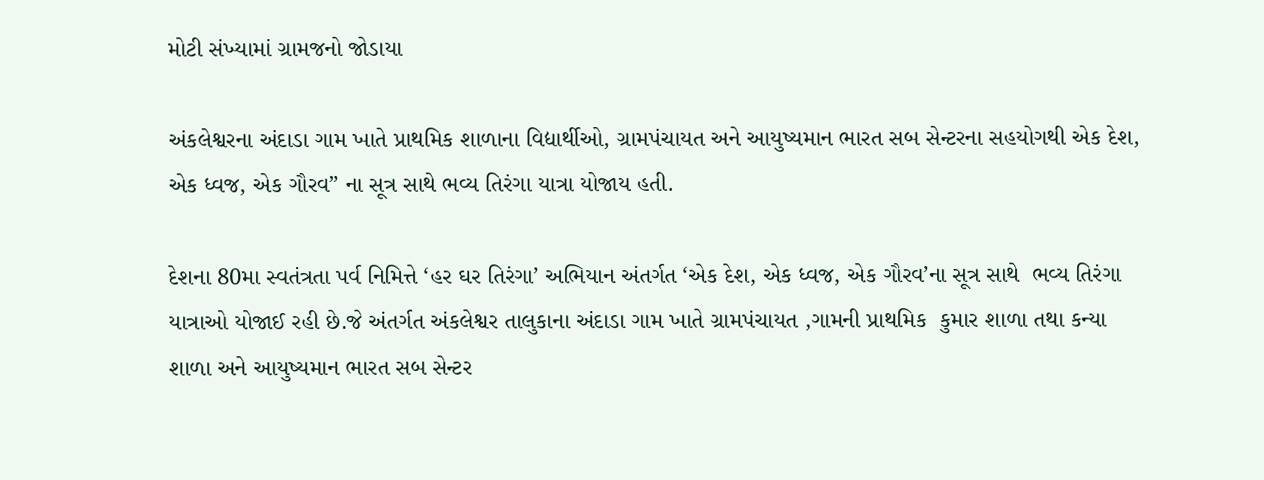મોટી સંખ્યામાં ગ્રામજનો જોડાયા

અંકલેશ્વરના અંદાડા ગામ ખાતે પ્રાથમિક શાળાના વિદ્યાર્થીઓ, ગ્રામપંચાયત અને આયુષ્યમાન ભારત સબ સેન્ટરના સહયોગથી એક દેશ, એક ધ્વજ, એક ગૌરવ” ના સૂત્ર સાથે ભવ્ય તિરંગા યાત્રા યોજાય હતી.

દેશના 80મા સ્વતંત્રતા પર્વ નિમિત્તે ‘હર ઘર તિરંગા’ અભિયાન અંતર્ગત ‘એક દેશ, એક ધ્વજ, એક ગૌરવ’ના સૂત્ર સાથે  ભવ્ય તિરંગા યાત્રાઓ યોજાઈ રહી છે.જે અંતર્ગત અંકલેશ્વર તાલુકાના અંદાડા ગામ ખાતે ગ્રામપંચાયત ,ગામની પ્રાથમિક  કુમાર શાળા તથા કન્યા શાળા અને આયુષ્યમાન ભારત સબ સેન્ટર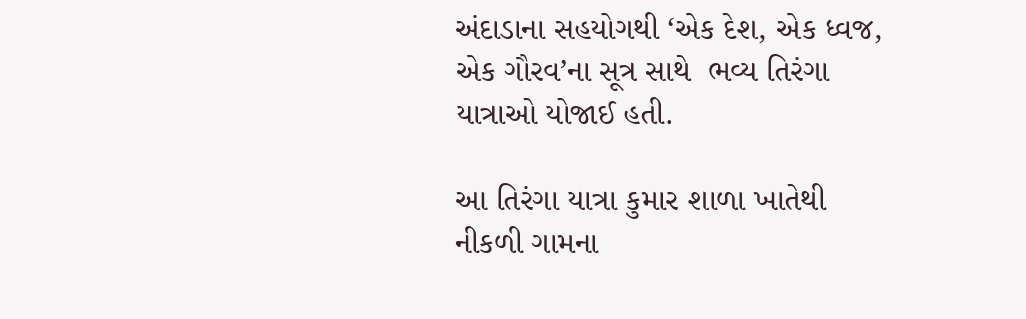અંદાડાના સહયોગથી ‘એક દેશ, એક ધ્વજ, એક ગૌરવ’ના સૂત્ર સાથે  ભવ્ય તિરંગા યાત્રાઓ યોજાઈ હતી.

આ તિરંગા યાત્રા કુમાર શાળા ખાતેથી નીકળી ગામના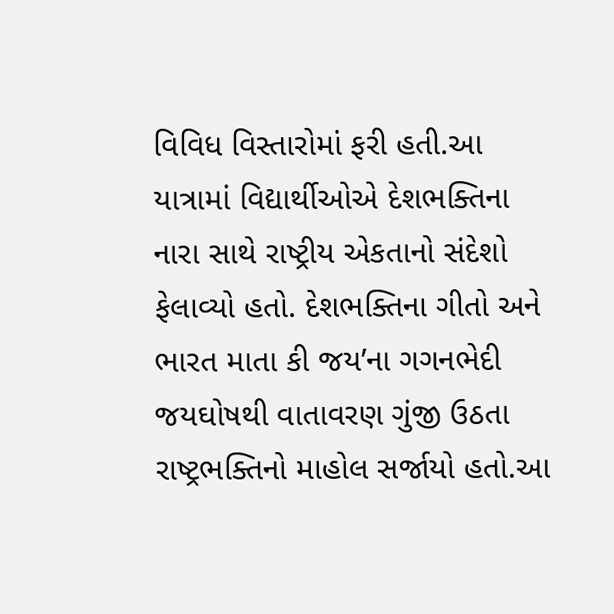વિવિધ વિસ્તારોમાં ફરી હતી.આ યાત્રામાં વિદ્યાર્થીઓએ દેશભક્તિના નારા સાથે રાષ્ટ્રીય એકતાનો સંદેશો ફેલાવ્યો હતો. દેશભક્તિના ગીતો અને ભારત માતા કી જય’ના ગગનભેદી જયઘોષથી વાતાવરણ ગુંજી ઉઠતા રાષ્ટ્રભક્તિનો માહોલ સર્જાયો હતો.આ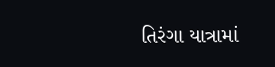તિરંગા યાત્રામાં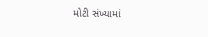મોટી સંખ્યામાં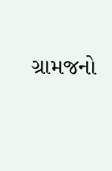ગ્રામજનો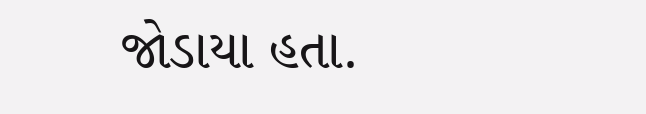જોડાયા હતા.